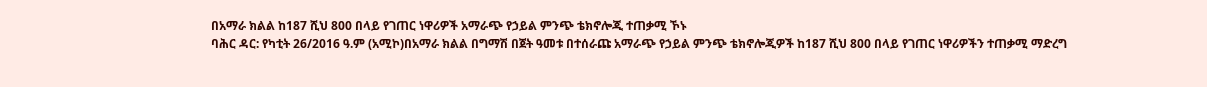በአማራ ክልል ከ187 ሺህ 800 በላይ የገጠር ነዋሪዎች አማራጭ የኃይል ምንጭ ቴክኖሎጂ ተጠቃሚ ኾኑ
ባሕር ዳር: የካቲት 26/2016 ዓ.ም (አሚኮ)በአማራ ክልል በግማሽ በጀት ዓመቱ በተሰራጩ አማራጭ የኃይል ምንጭ ቴክኖሎጂዎች ከ187 ሺህ 800 በላይ የገጠር ነዋሪዎችን ተጠቃሚ ማድረግ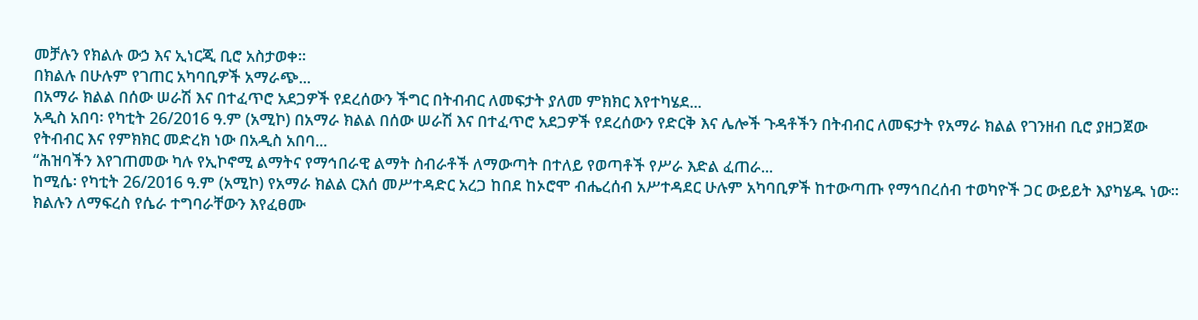መቻሉን የክልሉ ውኃ እና ኢነርጂ ቢሮ አስታወቀ።
በክልሉ በሁሉም የገጠር አካባቢዎች አማራጭ...
በአማራ ክልል በሰው ሠራሽ እና በተፈጥሮ አደጋዎች የደረሰውን ችግር በትብብር ለመፍታት ያለመ ምክክር እየተካሄደ...
አዲስ አበባ፡ የካቲት 26/2016 ዓ.ም (አሚኮ) በአማራ ክልል በሰው ሠራሽ እና በተፈጥሮ አደጋዎች የደረሰውን የድርቅ እና ሌሎች ጉዳቶችን በትብብር ለመፍታት የአማራ ክልል የገንዘብ ቢሮ ያዘጋጀው የትብብር እና የምክክር መድረክ ነው በአዲስ አበባ...
“ሕዝባችን እየገጠመው ካሉ የኢኮኖሚ ልማትና የማኅበራዊ ልማት ስብራቶች ለማውጣት በተለይ የወጣቶች የሥራ እድል ፈጠራ...
ከሚሴ፡ የካቲት 26/2016 ዓ.ም (አሚኮ) የአማራ ክልል ርእሰ መሥተዳድር አረጋ ከበደ ከኦሮሞ ብሔረሰብ አሥተዳደር ሁሉም አካባቢዎች ከተውጣጡ የማኅበረሰብ ተወካዮች ጋር ውይይት እያካሄዱ ነው።
ክልሉን ለማፍረስ የሴራ ተግባራቸውን እየፈፀሙ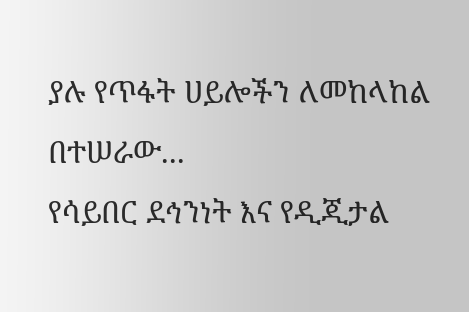ያሉ የጥፋት ሀይሎችን ለመከላከል በተሠራው...
የሳይበር ደኅንነት እና የዲጂታል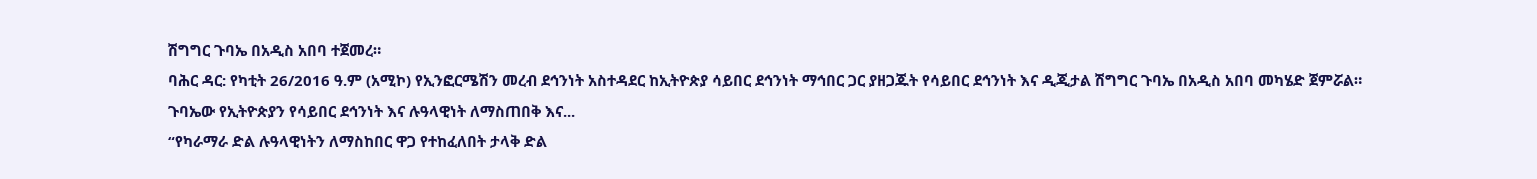ሽግግር ጉባኤ በአዲስ አበባ ተጀመረ።
ባሕር ዳር: የካቲት 26/2016 ዓ.ም (አሚኮ) የኢንፎርሜሽን መረብ ደኅንነት አስተዳደር ከኢትዮጵያ ሳይበር ደኅንነት ማኅበር ጋር ያዘጋጁት የሳይበር ደኅንነት እና ዲጂታል ሽግግር ጉባኤ በአዲስ አበባ መካሄድ ጀምሯል።
ጉባኤው የኢትዮጵያን የሳይበር ደኅንነት እና ሉዓላዊነት ለማስጠበቅ እና...
“የካራማራ ድል ሉዓላዊነትን ለማስከበር ዋጋ የተከፈለበት ታላቅ ድል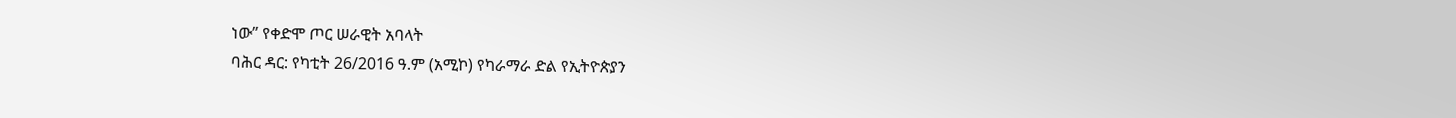ነው” የቀድሞ ጦር ሠራዊት አባላት
ባሕር ዳር: የካቲት 26/2016 ዓ.ም (አሚኮ) የካራማራ ድል የኢትዮጵያን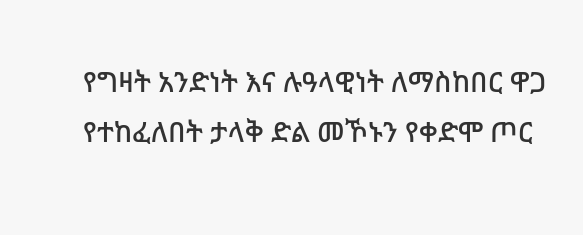የግዛት አንድነት እና ሉዓላዊነት ለማስከበር ዋጋ የተከፈለበት ታላቅ ድል መኾኑን የቀድሞ ጦር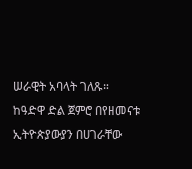ሠራዊት አባላት ገለጹ።
ከዓድዋ ድል ጀምሮ በየዘመናቱ ኢትዮጵያውያን በሀገራቸው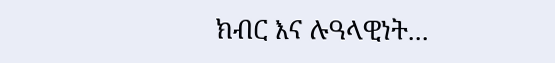ክብር እና ሉዓላዊነት...